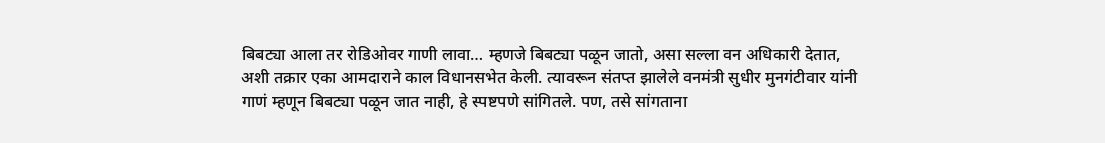बिबट्या आला तर रोडिओवर गाणी लावा… म्हणजे बिबट्या पळून जातो, असा सल्ला वन अधिकारी देतात, अशी तक्रार एका आमदाराने काल विधानसभेत केली. त्यावरून संतप्त झालेले वनमंत्री सुधीर मुनगंटीवार यांनी गाणं म्हणून बिबट्या पळून जात नाही, हे स्पष्टपणे सांगितले. पण, तसे सांगताना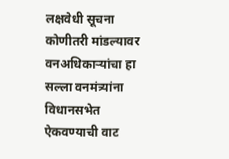लक्षवेधी सूचना कोणीतरी मांडल्यावर वनअधिकाऱ्यांचा हा सल्ला वनमंत्र्यांना विधानसभेत ऐकवण्याची वाट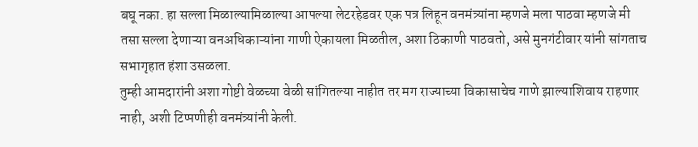बघू नका. हा सल्ला मिळाल्यामिळाल्या आपल्या लेटरहेडवर एक पत्र लिहून वनमंत्र्यांना म्हणजे मला पाठवा म्हणजे मी तसा सल्ला देणाऱ्या वनअधिकाऱ्यांना गाणी ऐकायला मिळतील, अशा ठिकाणी पाठवतो, असे मुनगंटीवार यांनी सांगताच सभागृहात हंशा उसळला.
तुम्ही आमदारांनी अशा गोष्टी वेळच्या वेळी सांगितल्या नाहीत तर मग राज्याच्या विकासाचेच गाणे झाल्याशिवाय राहणार नाही, अशी टिप्पणीही वनमंत्र्यांनी केली.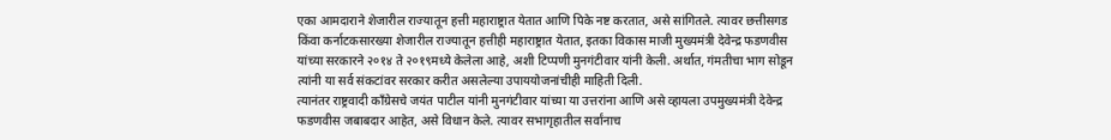एका आमदाराने शेजारील राज्यातून हत्ती महाराष्ट्रात येतात आणि पिके नष्ट करतात, असे सांगितले. त्यावर छत्तीसगड किंवा कर्नाटकसारख्या शेजारील राज्यातून हत्तीही महाराष्ट्रात येतात, इतका विकास माजी मुख्यमंत्री देवेन्द्र फडणवीस यांच्या सरकारने २०१४ ते २०१९मध्ये केलेला आहे, अशी टिप्पणी मुनगंटीवार यांनी केली. अर्थात, गंमतीचा भाग सोडून त्यांनी या सर्व संकटांवर सरकार करीत असलेल्या उपाययोजनांचीही माहिती दिली.
त्यानंतर राष्ट्रवादी काँग्रेसचे जयंत पाटील यांनी मुनगंटीवार यांच्या या उत्तरांना आणि असे व्हायला उपमुख्यमंत्री देवेन्द्र फडणवीस जबाबदार आहेत, असे विधान केले. त्यावर सभागृहातील सर्वांनाच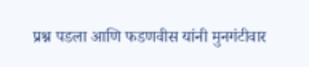प्रश्न पडला आणि फडणवीस यांनी मुनगंटीवार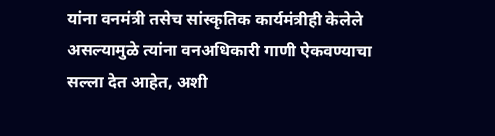यांना वनमंत्री तसेच सांस्कृतिक कार्यमंत्रीही केलेले असल्यामुळे त्यांना वनअधिकारी गाणी ऐकवण्याचा सल्ला देत आहेत, अशी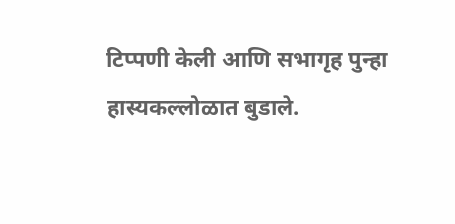टिप्पणी केली आणि सभागृह पुन्हा हास्यकल्लोळात बुडाले.